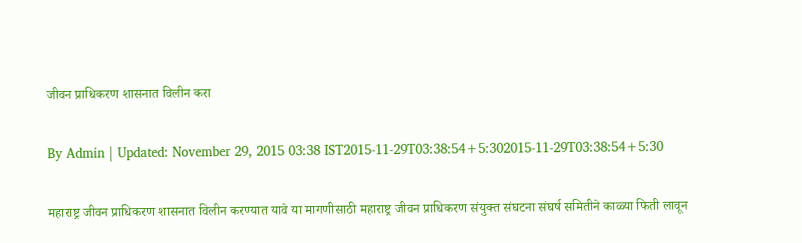जीवन प्राधिकरण शासनात विलीन करा

By Admin | Updated: November 29, 2015 03:38 IST2015-11-29T03:38:54+5:302015-11-29T03:38:54+5:30

महाराष्ट्र जीवन प्राधिकरण शासनात विलीन करण्यात यावे या मागणीसाठी महाराष्ट्र जीवन प्राधिकरण संयुक्त संघटना संघर्ष समितीने काळ्या फिती लावून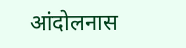आंदोलनास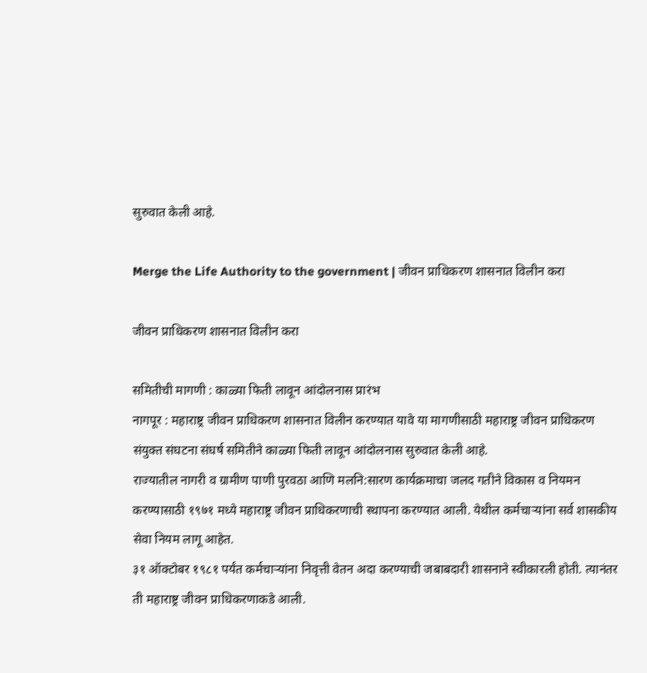सुरुवात केली आहे.

Merge the Life Authority to the government | जीवन प्राधिकरण शासनात विलीन करा

जीवन प्राधिकरण शासनात विलीन करा

समितीची मागणी : काळ्या फिती लावून आंदोलनास प्रारंभ
नागपूर : महाराष्ट्र जीवन प्राधिकरण शासनात विलीन करण्यात यावे या मागणीसाठी महाराष्ट्र जीवन प्राधिकरण संयुक्त संघटना संघर्ष समितीने काळ्या फिती लावून आंदोलनास सुरुवात केली आहे.
राज्यातील नागरी व ग्रामीण पाणी पुरवठा आणि मलनि:सारण कार्यक्रमाचा जलद गतीने विकास व नियमन करण्यासाठी १९७१ मध्ये महाराष्ट्र जीवन प्राधिकरणाची स्थापना करण्यात आली. येथील कर्मचाऱ्यांना सर्व शासकीय सेवा नियम लागू आहेत.
३१ ऑक्टोबर १९८१ पर्यंत कर्मचाऱ्यांना निवृत्ती वेतन अदा करण्याची जबाबदारी शासनाने स्वीकारली होती. त्यानंतर ती महाराष्ट्र जीवन प्राधिकरणाकडे आली.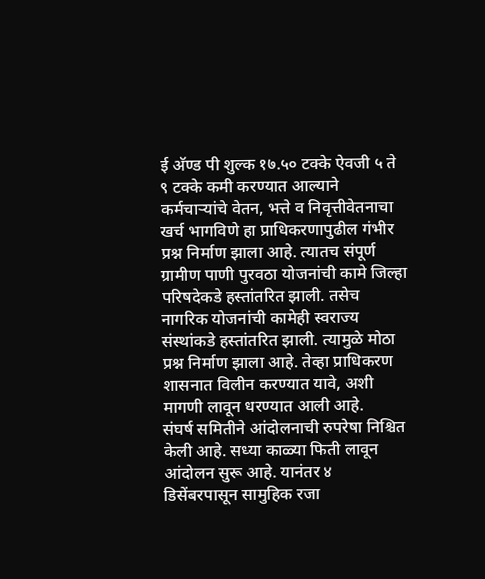ई अ‍ॅण्ड पी शुल्क १७.५० टक्के ऐवजी ५ ते ९ टक्के कमी करण्यात आल्याने कर्मचाऱ्यांचे वेतन, भत्ते व निवृत्तीवेतनाचा खर्च भागविणे हा प्राधिकरणापुढील गंभीर प्रश्न निर्माण झाला आहे. त्यातच संपूर्ण ग्रामीण पाणी पुरवठा योजनांची कामे जिल्हा परिषदेकडे हस्तांतरित झाली. तसेच नागरिक योजनांची कामेही स्वराज्य संस्थांकडे हस्तांतरित झाली. त्यामुळे मोठा प्रश्न निर्माण झाला आहे. तेव्हा प्राधिकरण शासनात विलीन करण्यात यावे, अशी मागणी लावून धरण्यात आली आहे.
संघर्ष समितीने आंदोलनाची रुपरेषा निश्चित केली आहे. सध्या काळ्या फिती लावून आंदोलन सुरू आहे. यानंतर ४ डिसेंबरपासून सामुहिक रजा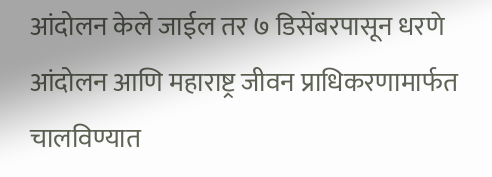आंदोलन केले जाईल तर ७ डिसेंबरपासून धरणे आंदोलन आणि महाराष्ट्र जीवन प्राधिकरणामार्फत चालविण्यात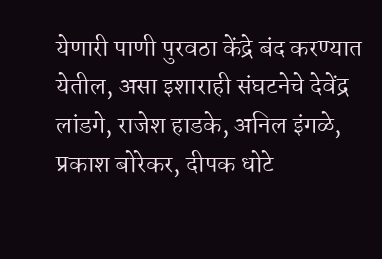येणारी पाणी पुरवठा केंद्रे बंद करण्यात येतील, असा इशाराही संघटनेचे देवेंद्र लांडगे, राजेश हाडके, अनिल इंगळे, प्रकाश बोरेकर, दीपक धोटे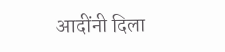आदींनी दिला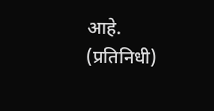आहे. (प्रतिनिधी)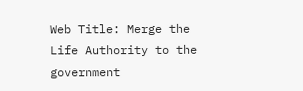Web Title: Merge the Life Authority to the government